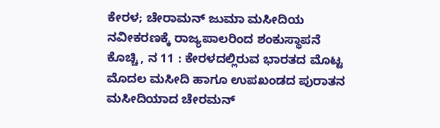ಕೇರಳ; ಚೇರಾಮನ್ ಜುಮಾ ಮಸೀದಿಯ ನವೀಕರಣಕ್ಕೆ ರಾಜ್ಯಪಾಲರಿಂದ ಶಂಕುಸ್ಥಾಪನೆ
ಕೊಚ್ಚಿ, ನ 11 : ಕೇರಳದಲ್ಲಿರುವ ಭಾರತದ ಮೊಟ್ಟ ಮೊದಲ ಮಸೀದಿ ಹಾಗೂ ಉಪಖಂಡದ ಪುರಾತನ ಮಸೀದಿಯಾದ ಚೇರಮನ್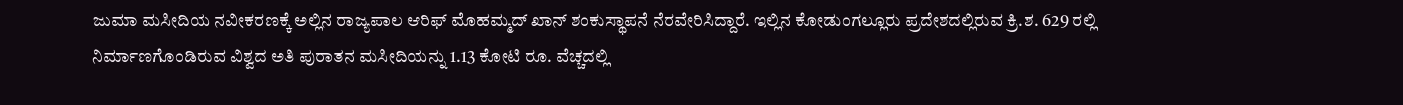ಜುಮಾ ಮಸೀದಿಯ ನವೀಕರಣಕ್ಕೆ ಅಲ್ಲಿನ ರಾಜ್ಯಪಾಲ ಆರಿಫ್ ಮೊಹಮ್ಮದ್ ಖಾನ್ ಶಂಕುಸ್ಥಾಪನೆ ನೆರವೇರಿಸಿದ್ದಾರೆ. ಇಲ್ಲಿನ ಕೋಡುಂಗಲ್ಲೂರು ಪ್ರದೇಶದಲ್ಲಿರುವ ಕ್ರಿ.ಶ. 629 ರಲ್ಲಿ ನಿರ್ಮಾಣಗೊಂಡಿರುವ ವಿಶ್ವದ ಅತಿ ಪುರಾತನ ಮಸೀದಿಯನ್ನು 1.13 ಕೋಟಿ ರೂ. ವೆಚ್ಚದಲ್ಲಿ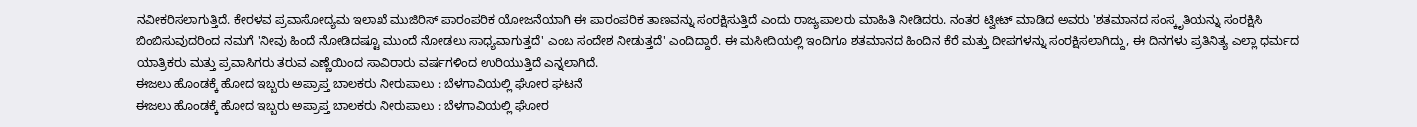ನವೀಕರಿಸಲಾಗುತ್ತಿದೆ. ಕೇರಳವ ಪ್ರವಾಸೋದ್ಯಮ ಇಲಾಖೆ ಮುಜಿರಿಸ್ ಪಾರಂಪರಿಕ ಯೋಜನೆಯಾಗಿ ಈ ಪಾರಂಪರಿಕ ತಾಣವನ್ನು ಸಂರಕ್ಷಿಸುತ್ತಿದೆ ಎಂದು ರಾಜ್ಯಪಾಲರು ಮಾಹಿತಿ ನೀಡಿದರು. ನಂತರ ಟ್ವೀಟ್ ಮಾಡಿದ ಅವರು 'ಶತಮಾನದ ಸಂಸ್ಕೃತಿಯನ್ನು ಸಂರಕ್ಷಿಸಿ ಬಿಂಬಿಸುವುದರಿಂದ ನಮಗೆ 'ನೀವು ಹಿಂದೆ ನೋಡಿದಷ್ಟೂ ಮುಂದೆ ನೋಡಲು ಸಾಧ್ಯವಾಗುತ್ತದೆ' ಎಂಬ ಸಂದೇಶ ನೀಡುತ್ತದೆ' ಎಂದಿದ್ದಾರೆ. ಈ ಮಸೀದಿಯಲ್ಲಿ ಇಂದಿಗೂ ಶತಮಾನದ ಹಿಂದಿನ ಕೆರೆ ಮತ್ತು ದೀಪಗಳನ್ನು ಸಂರಕ್ಷಿಸಲಾಗಿದ್ದು, ಈ ದಿನಗಳು ಪ್ರತಿನಿತ್ಯ ಎಲ್ಲಾ ಧರ್ಮದ ಯಾತ್ರಿಕರು ಮತ್ತು ಪ್ರವಾಸಿಗರು ತರುವ ಎಣ್ಣೆಯಿಂದ ಸಾವಿರಾರು ವರ್ಷಗಳಿಂದ ಉರಿಯುತ್ತಿದೆ ಎನ್ನಲಾಗಿದೆ.
ಈಜಲು ಹೊಂಡಕ್ಕೆ ಹೋದ ಇಬ್ಬರು ಅಪ್ರಾಪ್ತ ಬಾಲಕರು ನೀರುಪಾಲು : ಬೆಳಗಾವಿಯಲ್ಲಿ ಘೋರ ಘಟನೆ
ಈಜಲು ಹೊಂಡಕ್ಕೆ ಹೋದ ಇಬ್ಬರು ಅಪ್ರಾಪ್ತ ಬಾಲಕರು ನೀರುಪಾಲು : ಬೆಳಗಾವಿಯಲ್ಲಿ ಘೋರ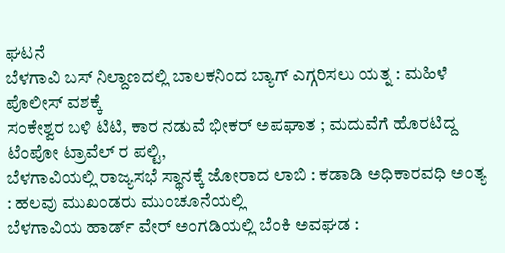ಘಟನೆ
ಬೆಳಗಾವಿ ಬಸ್ ನಿಲ್ದಾಣದಲ್ಲಿ ಬಾಲಕನಿಂದ ಬ್ಯಾಗ್ ಎಗ್ಗರಿಸಲು ಯತ್ನ : ಮಹಿಳೆ ಪೊಲೀಸ್ ವಶಕ್ಕೆ
ಸಂಕೇಶ್ವರ ಬಳಿ ಟಿಟಿ, ಕಾರ ನಡುವೆ ಭೀಕರ್ ಅಪಘಾತ ; ಮದುವೆಗೆ ಹೊರಟಿದ್ದ ಟೆಂಪೋ ಟ್ರಾವೆಲ್ ರ ಪಲ್ಟಿ,
ಬೆಳಗಾವಿಯಲ್ಲಿ ರಾಜ್ಯಸಭೆ ಸ್ಥಾನಕ್ಕೆ ಜೋರಾದ ಲಾಬಿ : ಕಡಾಡಿ ಅಧಿಕಾರವಧಿ ಅಂತ್ಯ : ಹಲವು ಮುಖಂಡರು ಮುಂಚೂನೆಯಲ್ಲಿ
ಬೆಳಗಾವಿಯ ಹಾರ್ಡ್ ವೇರ್ ಅಂಗಡಿಯಲ್ಲಿ ಬೆಂಕಿ ಅವಘಡ :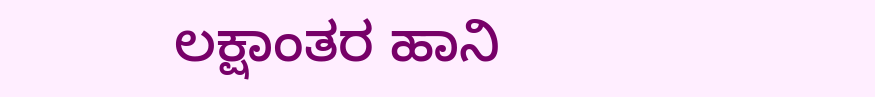ಲಕ್ಷಾಂತರ ಹಾನಿ